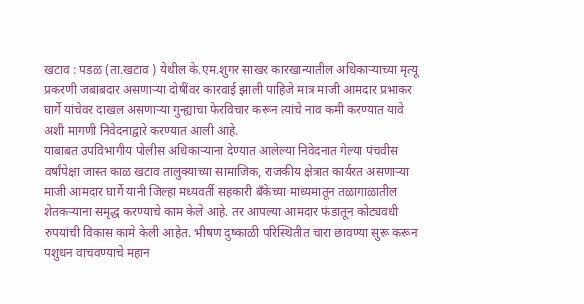खटाव : पडळ (ता.खटाव ) येथील के.एम.शुगर साखर कारखान्यातील अधिकाऱ्याच्या मृत्यू प्रकरणी जबाबदार असणाऱ्या दोषींवर कारवाई झाली पाहिजे मात्र माजी आमदार प्रभाकर घार्गे यांचेवर दाखल असणाऱ्या गुन्ह्याचा फेरविचार करून त्यांचे नाव कमी करण्यात यावे अशी मागणी निवेदनाद्वारे करण्यात आली आहे.
याबाबत उपविभागीय पोलीस अधिकाऱ्याना देण्यात आलेल्या निवेदनात गेल्या पंचवीस वर्षांपेक्षा जास्त काळ खटाव तालुक्याच्या सामाजिक, राजकीय क्षेत्रात कार्यरत असणाऱ्या माजी आमदार घार्गे यानी जिल्हा मध्यवर्ती सहकारी बँकेच्या माध्यमातून तळागाळातील शेतकऱ्याना समृद्ध करण्याचे काम केले आहे. तर आपल्या आमदार फंडातून कोट्यवधी रुपयांची विकास कामे केली आहेत. भीषण दुष्काळी परिस्थितीत चारा छावण्या सुरू करून पशुधन वाचवण्याचे महान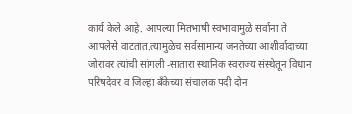कार्य केले आहे. आपल्या मितभाषी स्वभावामुळे सर्वाना ते आपलेसे वाटतात.त्यामुळेच सर्वसामान्य जनतेच्या आशीर्वादाच्या जोरावर त्यांची सांगली -सातारा स्थानिक स्वराज्य संस्थेतून विधान परिषदेवर व जिल्हा बँकेच्या संचालक पदी दोन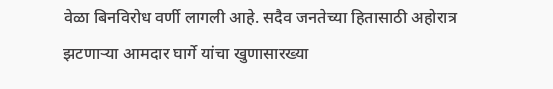वेळा बिनविरोध वर्णी लागली आहे. सदैव जनतेच्या हितासाठी अहोरात्र झटणाऱ्या आमदार घार्गे यांचा खुणासारख्या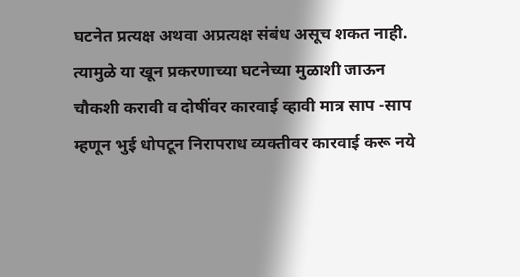घटनेत प्रत्यक्ष अथवा अप्रत्यक्ष संबंध असूच शकत नाही. त्यामुळे या खून प्रकरणाच्या घटनेच्या मुळाशी जाऊन चौकशी करावी व दोषींवर कारवाई व्हावी मात्र साप -साप म्हणून भुई धोपटून निरापराध व्यक्तीवर कारवाई करू नये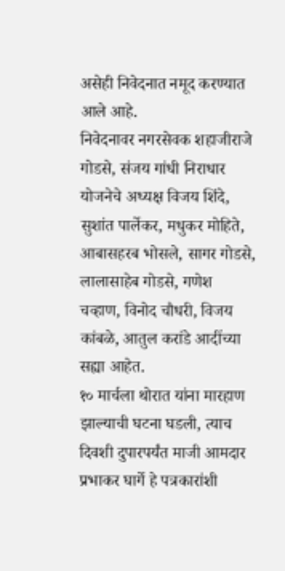असेही निवेदनात नमूद करण्यात आले आहे.
निवेदनावर नगरसेवक शहाजीराजे गोडसे, संजय गांधी निराधार योजनेचे अध्यक्ष विजय शिंदे, सुशांत पार्लेकर, मधुकर मोहिते, आबासहरब भोसले, सागर गोडसे, लालासाहेब गोडसे, गणेश चव्हाण, विनोद चौधरी, विजय कांबळे, आतुल करांडे आदींच्या सह्या आहेत.
१० मार्चला थोरात यांना मारहाण झाल्याची घटना घडली, त्याच दिवशी दुपारपर्यंत माजी आमदार प्रभाकर घार्गे हे पत्रकारांशी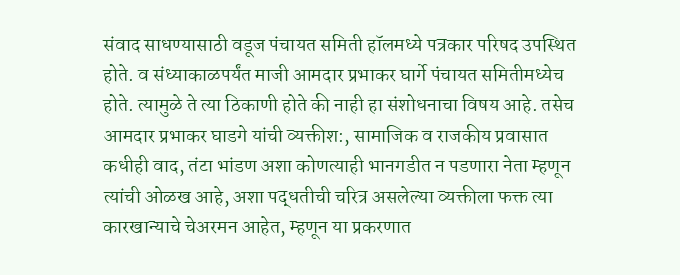संवाद साधण्यासाठी वडूज पंचायत समिती हॉलमध्ये पत्रकार परिषद उपस्थित होते. व संध्याकाळपर्यंत माजी आमदार प्रभाकर घार्गे पंचायत समितीमध्येच होते. त्यामुळे ते त्या ठिकाणी होते की नाही हा संशोधनाचा विषय आहे. तसेच आमदार प्रभाकर घाडगे यांची व्यक्तीश:, सामाजिक व राजकीय प्रवासात कधीही वाद, तंटा भांडण अशा कोणत्याही भानगडीत न पडणारा नेता म्हणून त्यांची ओळख आहे, अशा पद्धतीची चरित्र असलेल्या व्यक्तीला फक्त त्या कारखान्याचे चेअरमन आहेत, म्हणून या प्रकरणात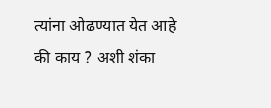त्यांना ओढण्यात येत आहे की काय ? अशी शंका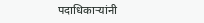पदाधिकाऱ्यांनी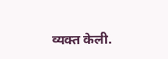व्यक्त केली.